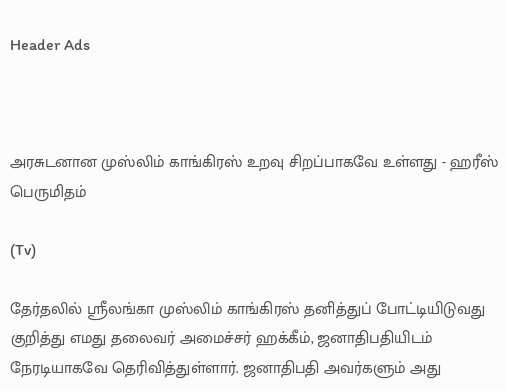Header Ads



அரசுடனான முஸ்லிம் காங்கிரஸ் உறவு சிறப்பாகவே உள்ளது - ஹரீஸ் பெருமிதம்

(Tv)

தேர்தலில் ஸ்ரீலங்கா முஸ்லிம் காங்கிரஸ் தனித்துப் போட்டியிடுவது குறித்து எமது தலைவர் அமைச்சர் ஹக்கீம், ஜனாதிபதியிடம் நேரடியாகவே தெரிவித்துள்ளார். ஜனாதிபதி அவர்களும் அது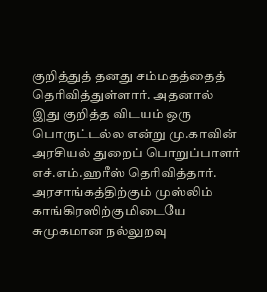குறித்துத் தனது சம்மதத்தைத் தெரிவித்துள்ளார். அதனால் இது குறித்த விடயம் ஒரு பொருட்டல்ல என்று மு.காவின் அரசியல் துறைப் பொறுப்பாளர் எச்.எம்.ஹரீஸ் தெரிவித்தார். அரசாங்கத்திற்கும் முஸ்லிம் காங்கிரஸிற்குமிடையே சுமுகமான நல்லுறவு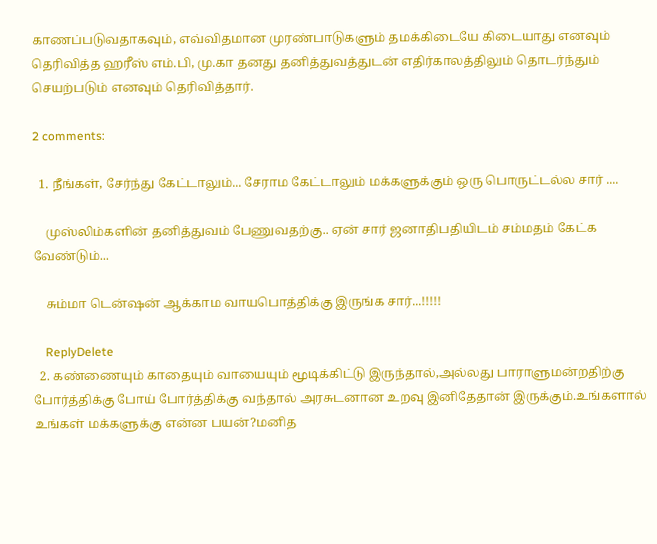காணப்படுவதாகவும், எவ்விதமான முரண்பாடுகளும் தமக்கிடையே கிடையாது எனவும் தெரிவித்த ஹரீஸ் எம்.பி, மு.கா தனது தனித்துவத்துடன் எதிர்காலத்திலும் தொடர்ந்தும் செயற்படும் எனவும் தெரிவித்தார்.

2 comments:

  1. நீங்கள், சேர்ந்து கேட்டாலும்... சேராம கேட்டாலும் மக்களுக்கும் ஒரு பொருட்டல்ல சார் ....

    முஸ்லிம்களின் தனித்துவம் பேணுவதற்கு.. ஏன் சார் ஜனாதிபதியிடம் சம்மதம் கேட்க வேண்டும்...

    சும்மா டென்ஷன் ஆக்காம வாயபொத்திக்கு இருங்க சார்...!!!!!

    ReplyDelete
  2. கண்ணையும் காதையும் வாயையும் மூடிக்கிட்டு இருந்தால்,அல்லது பாராளுமன்றதிற்கு போர்த்திக்கு போய் போர்த்திக்கு வந்தால் அரசுடனான உறவு இனிதேதான் இருக்கும்.உங்களால் உங்கள் மக்களுக்கு என்ன பயன்?மனித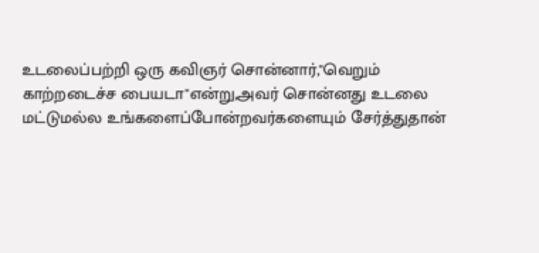உடலைப்பற்றி ஒரு கவிஞர் சொன்னார்,"வெறும் காற்றடைச்ச பையடா"என்று,அவர் சொன்னது உடலை மட்டுமல்ல உங்களைப்போன்றவர்களையும் சேர்த்துதான்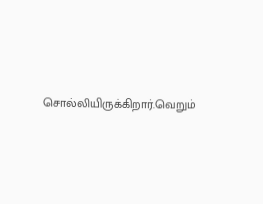சொல்லியிருக்கிறார்.வெறும்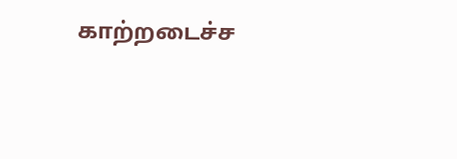காற்றடைச்ச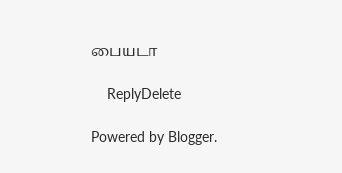பையடா

    ReplyDelete

Powered by Blogger.